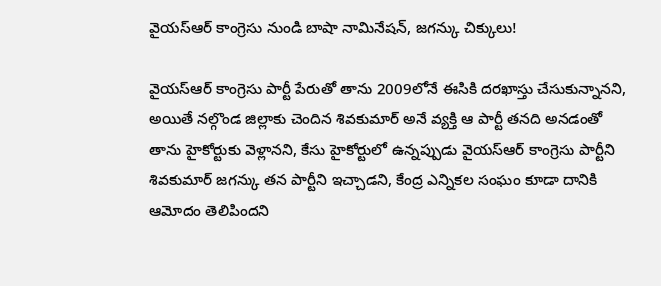వైయస్ఆర్ కాంగ్రెసు నుండి బాషా నామినేషన్, జగన్కు చిక్కులు!

వైయస్ఆర్ కాంగ్రెసు పార్టీ పేరుతో తాను 2009లోనే ఈసికి దరఖాస్తు చేసుకున్నానని, అయితే నల్గొండ జిల్లాకు చెందిన శివకుమార్ అనే వ్యక్తి ఆ పార్టీ తనది అనడంతో తాను హైకోర్టుకు వెళ్లానని, కేసు హైకోర్టులో ఉన్నప్పుడు వైయస్ఆర్ కాంగ్రెసు పార్టీని శివకుమార్ జగన్కు తన పార్టీని ఇచ్చాడని, కేంద్ర ఎన్నికల సంఘం కూడా దానికి ఆమోదం తెలిపిందని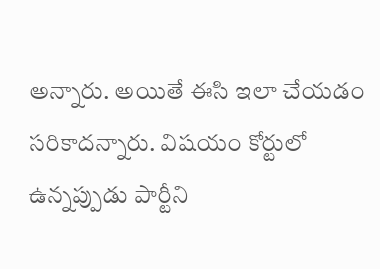అన్నారు. అయితే ఈసి ఇలా చేయడం సరికాదన్నారు. విషయం కోర్టులో ఉన్నప్పుడు పార్టీని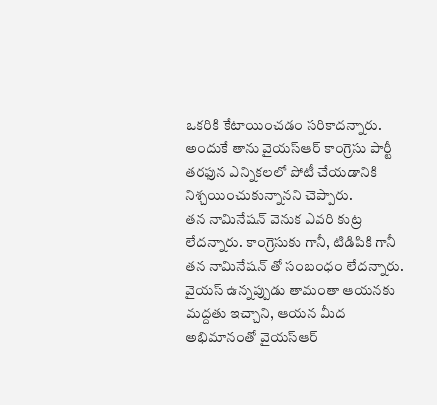ఒకరికి కేటాయించడం సరికాదన్నారు. అందుకే తాను వైయస్ఆర్ కాంగ్రెసు పార్టీ తరఫున ఎన్నికలలో పోటీ చేయడానికి నిశ్చయించుకున్నానని చెప్పారు.
తన నామినేషన్ వెనుక ఎవరి కుట్ర లేదన్నారు. కాంగ్రెసుకు గానీ, టిడిపికి గానీ తన నామినేషన్ తో సంబంధం లేదన్నారు. వైయస్ ఉన్నప్పుడు తామంతా ఆయనకు మద్దతు ఇచ్చాని, ఆయన మీద అభిమానంతో వైయస్ఆర్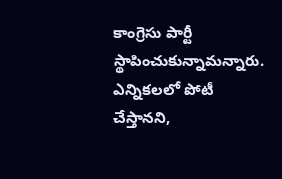కాంగ్రెసు పార్టీ స్థాపించుకున్నామన్నారు. ఎన్నికలలో పోటీ చేస్తానని,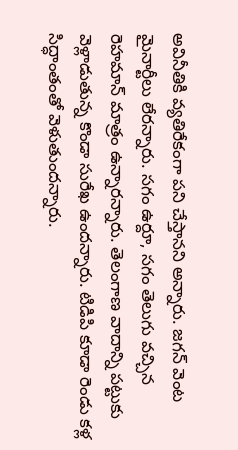అవినీతికి వ్యతిరేకంగా పని చేస్తానని అన్నారు. జగన్ వెంట మైనార్టీలు లేరన్నారు. సగం ఉర్దూ, సగం తెలుగు వచ్చిన రెహమాన్ మాత్రం ఉన్నారన్నారు. తెలంగాణ వాదాన్ని పట్టుకు వెళ్లాడుతున్న కొండా సురేఖ ఉందన్నారు. టిడిపి కూడా రెండు కళ్ల సిద్ధాంతంతో వెళుతుందన్నారు.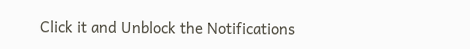Click it and Unblock the Notifications